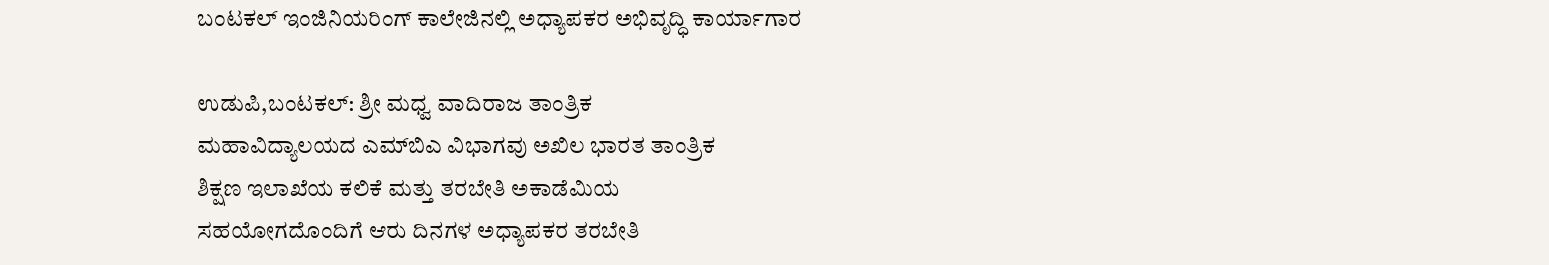ಬಂಟಕಲ್ ಇಂಜಿನಿಯರಿಂಗ್ ಕಾಲೇಜಿನಲ್ಲಿ ಅಧ್ಯಾಪಕರ ಅಭಿವೃದ್ಧಿ ಕಾರ್ಯಾಗಾರ

ಉಡುಪಿ,ಬಂಟಕಲ್: ಶ್ರೀ ಮಧ್ವ ವಾದಿರಾಜ ತಾಂತ್ರಿಕ
ಮಹಾವಿದ್ಯಾಲಯದ ಎಮ್‌ಬಿಎ ವಿಭಾಗವು ಅಖಿಲ ಭಾರತ ತಾಂತ್ರಿಕ
ಶಿಕ್ಷಣ ಇಲಾಖೆಯ ಕಲಿಕೆ ಮತ್ತು ತರಬೇತಿ ಅಕಾಡೆಮಿಯ
ಸಹಯೋಗದೊಂದಿಗೆ ಆರು ದಿನಗಳ ಅಧ್ಯಾಪಕರ ತರಬೇತಿ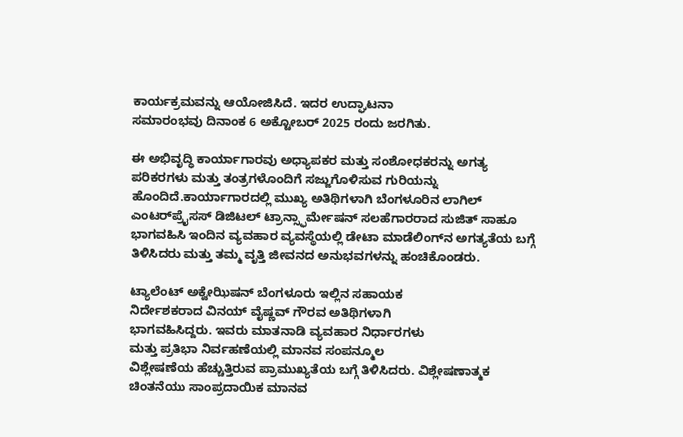ಕಾರ್ಯಕ್ರಮವನ್ನು ಆಯೋಜಿಸಿದೆ. ಇದರ ಉದ್ಘಾಟನಾ
ಸಮಾರಂಭವು ದಿನಾಂಕ 6 ಅಕ್ಟೋಬರ್ 2025 ರಂದು ಜರಗಿತು.

ಈ ಅಭಿವೃದ್ಧಿ ಕಾರ್ಯಾಗಾರವು ಅಧ್ಯಾಪಕರ ಮತ್ತು ಸಂಶೋಧಕರನ್ನು ಅಗತ್ಯ ಪರಿಕರಗಳು ಮತ್ತು ತಂತ್ರಗಳೊಂದಿಗೆ ಸಜ್ಜುಗೊಳಿಸುವ ಗುರಿಯನ್ನು ಹೊಂದಿದೆ.ಕಾರ್ಯಾಗಾರದಲ್ಲಿ ಮುಖ್ಯ ಅತಿಥಿಗಳಾಗಿ ಬೆಂಗಳೂರಿನ ಲಾಗಿಲ್ ಎಂಟರ್‌ಪ್ರೈಸಸ್ ಡಿಜಿಟಲ್ ಟ್ರಾನ್ಸ್ಫಾರ್ಮೇಷನ್ ಸಲಹೆಗಾರರಾದ ಸುಜಿತ್ ಸಾಹೂ ಭಾಗವಹಿಸಿ ಇಂದಿನ ವ್ಯವಹಾರ ವ್ಯವಸ್ಥೆಯಲ್ಲಿ ಡೇಟಾ ಮಾಡೆಲಿಂಗ್‌ನ ಅಗತ್ಯತೆಯ ಬಗ್ಗೆ ತಿಳಿಸಿದರು ಮತ್ತು ತಮ್ಮ ವೃತ್ತಿ ಜೀವನದ ಅನುಭವಗಳನ್ನು ಹಂಚಿಕೊಂಡರು.

ಟ್ಯಾಲೆಂಟ್ ಅಕ್ವೇಝಿಷನ್ ಬೆಂಗಳೂರು ಇಲ್ಲಿನ ಸಹಾಯಕ
ನಿರ್ದೇಶಕರಾದ ವಿನಯ್ ವೈಷ್ಣವ್ ಗೌರವ ಅತಿಥಿಗಳಾಗಿ
ಭಾಗವಹಿಸಿದ್ದರು. ಇವರು ಮಾತನಾಡಿ ವ್ಯವಹಾರ ನಿರ್ಧಾರಗಳು
ಮತ್ತು ಪ್ರತಿಭಾ ನಿರ್ವಹಣೆಯಲ್ಲಿ ಮಾನವ ಸಂಪನ್ಮೂಲ
ವಿಶ್ಲೇಷಣೆಯ ಹೆಚ್ಚುತ್ತಿರುವ ಪ್ರಾಮುಖ್ಯತೆಯ ಬಗ್ಗೆ ತಿಳಿಸಿದರು. ವಿಶ್ಲೇಷಣಾತ್ಮಕ ಚಿಂತನೆಯು ಸಾಂಪ್ರದಾಯಿಕ ಮಾನವ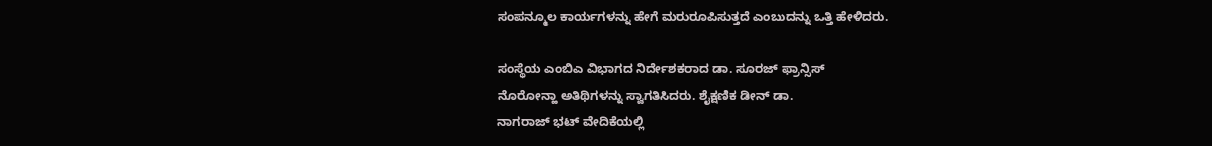ಸಂಪನ್ಮೂಲ ಕಾರ್ಯಗಳನ್ನು ಹೇಗೆ ಮರುರೂಪಿಸುತ್ತದೆ ಎಂಬುದನ್ನು ಒತ್ತಿ ಹೇಳಿದರು.

ಸಂಸ್ಥೆಯ ಎಂಬಿಎ ವಿಭಾಗದ ನಿರ್ದೇಶಕರಾದ ಡಾ. ಸೂರಜ್ ಫ್ರಾನ್ಸಿಸ್
ನೊರೋನ್ಹಾ ಅತಿಥಿಗಳನ್ನು ಸ್ವಾಗತಿಸಿದರು. ಶೈಕ್ಷಣಿಕ ಡೀನ್ ಡಾ.
ನಾಗರಾಜ್ ಭಟ್ ವೇದಿಕೆಯಲ್ಲಿ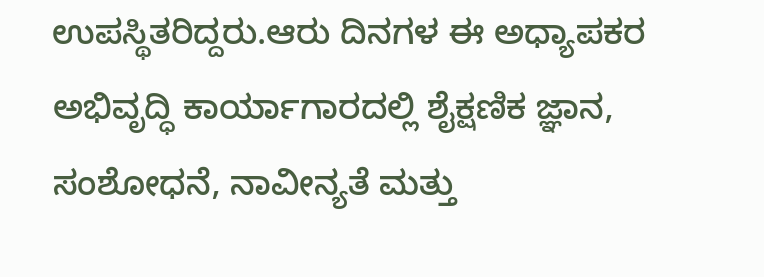ಉಪಸ್ಥಿತರಿದ್ದರು.ಆರು ದಿನಗಳ ಈ ಅಧ್ಯಾಪಕರ ಅಭಿವೃದ್ಧಿ ಕಾರ್ಯಾಗಾರದಲ್ಲಿ ಶೈಕ್ಷಣಿಕ ಜ್ಞಾನ, ಸಂಶೋಧನೆ, ನಾವೀನ್ಯತೆ ಮತ್ತು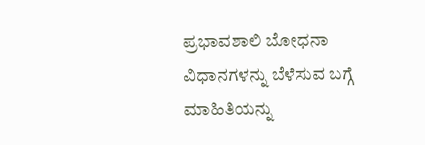ಪ್ರಭಾವಶಾಲಿ ಬೋಧನಾ ವಿಧಾನಗಳನ್ನು ಬೆಳೆಸುವ ಬಗ್ಗೆ ಮಾಹಿತಿಯನ್ನು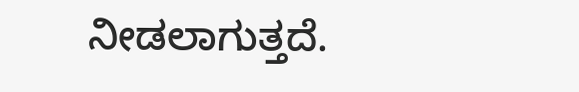ನೀಡಲಾಗುತ್ತದೆ.